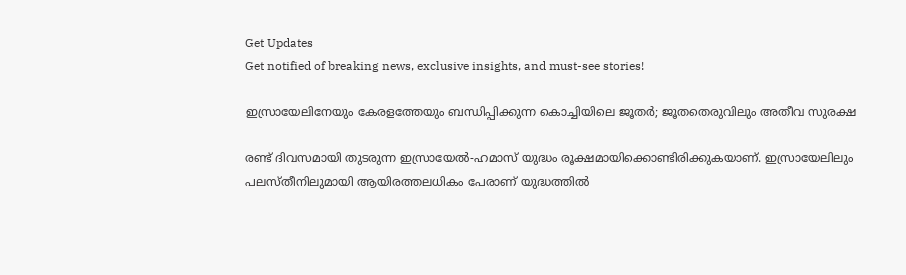Get Updates
Get notified of breaking news, exclusive insights, and must-see stories!

ഇസ്രായേലിനേയും കേരളത്തേയും ബന്ധിപ്പിക്കുന്ന കൊച്ചിയിലെ ജൂതര്‍; ജൂതതെരുവിലും അതീവ സുരക്ഷ

രണ്ട് ദിവസമായി തുടരുന്ന ഇസ്രായേല്‍-ഹമാസ് യുദ്ധം രൂക്ഷമായിക്കൊണ്ടിരിക്കുകയാണ്. ഇസ്രായേലിലും പലസ്തീനിലുമായി ആയിരത്തലധികം പേരാണ് യുദ്ധത്തില്‍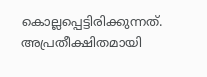കൊല്ലപ്പെട്ടിരിക്കുന്നത്. അപ്രതീക്ഷിതമായി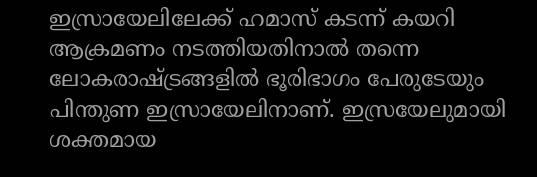ഇസ്രായേലിലേക്ക് ഹമാസ് കടന്ന് കയറി ആക്രമണം നടത്തിയതിനാല്‍ തന്നെ ലോകരാഷ്ട്രങ്ങളില്‍ ഭൂരിഭാഗം പേരുടേയും പിന്തുണ ഇസ്രായേലിനാണ്. ഇസ്രയേലുമായി ശക്തമായ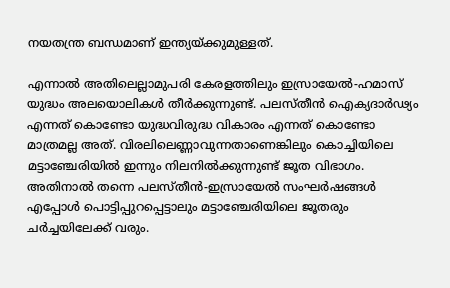നയതന്ത്ര ബന്ധമാണ് ഇന്ത്യയ്ക്കുമുള്ളത്.

എന്നാല്‍ അതിലെല്ലാമുപരി കേരളത്തിലും ഇസ്രായേല്‍-ഹമാസ് യുദ്ധം അലയൊലികള്‍ തീര്‍ക്കുന്നുണ്ട്. പലസ്തീന്‍ ഐക്യദാര്‍ഢ്യം എന്നത് കൊണ്ടോ യുദ്ധവിരുദ്ധ വികാരം എന്നത് കൊണ്ടോ മാത്രമല്ല അത്. വിരലിലെണ്ണാവുന്നതാണെങ്കിലും കൊച്ചിയിലെ മട്ടാഞ്ചേരിയില്‍ ഇന്നും നിലനില്‍ക്കുന്നുണ്ട് ജൂത വിഭാഗം. അതിനാല്‍ തന്നെ പലസ്തീന്‍-ഇസ്രായേല്‍ സംഘര്‍ഷങ്ങള്‍ എപ്പോള്‍ പൊട്ടിപ്പുറപ്പെട്ടാലും മട്ടാഞ്ചേരിയിലെ ജൂതരും ചര്‍ച്ചയിലേക്ക് വരും.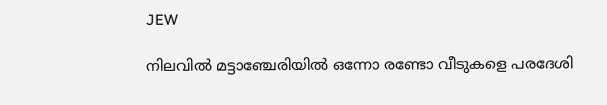JEW

നിലവില്‍ മട്ടാഞ്ചേരിയില്‍ ഒന്നോ രണ്ടോ വീടുകളെ പരദേശി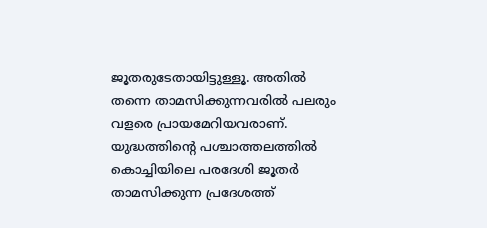ജൂതരുടേതായിട്ടുള്ളൂ. അതില്‍ തന്നെ താമസിക്കുന്നവരില്‍ പലരും വളരെ പ്രായമേറിയവരാണ്. യുദ്ധത്തിന്റെ പശ്ചാത്തലത്തില്‍ കൊച്ചിയിലെ പരദേശി ജൂതര്‍ താമസിക്കുന്ന പ്രദേശത്ത്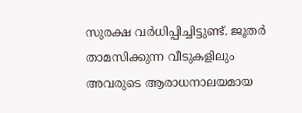സുരക്ഷ വര്‍ധിപ്പിച്ചിട്ടുണ്ട്. ജൂതര്‍ താമസിക്കുന്ന വീടുകളിലും അവരുടെ ആരാധനാലയമായ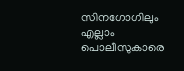സിനഗോഗിലും എല്ലാം പൊലീസുകാരെ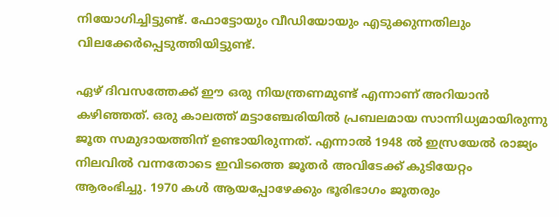നിയോഗിച്ചിട്ടുണ്ട്. ഫോട്ടോയും വീഡിയോയും എടുക്കുന്നതിലും വിലക്കേര്‍പ്പെടുത്തിയിട്ടുണ്ട്.

ഏഴ് ദിവസത്തേക്ക് ഈ ഒരു നിയന്ത്രണമുണ്ട് എന്നാണ് അറിയാന്‍ കഴിഞ്ഞത്. ഒരു കാലത്ത് മട്ടാഞ്ചേരിയില്‍ പ്രബലമായ സാന്നിധ്യമായിരുന്നു ജൂത സമുദായത്തിന് ഉണ്ടായിരുന്നത്. എന്നാല്‍ 1948 ല്‍ ഇസ്രയേല്‍ രാജ്യം നിലവില്‍ വന്നതോടെ ഇവിടത്തെ ജൂതര്‍ അവിടേക്ക് കുടിയേറ്റം ആരംഭിച്ചു. 1970 കള്‍ ആയപ്പോഴേക്കും ഭൂരിഭാഗം ജൂതരും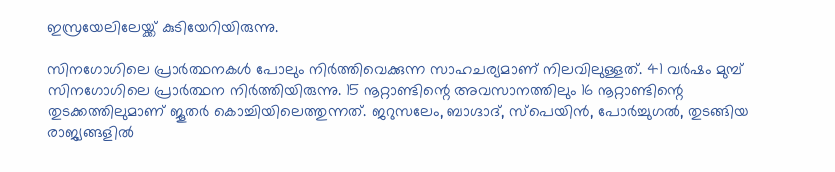ഇസ്രയേലിലേയ്ക്ക് കുടിയേറിയിരുന്നു.

സിനഗോഗിലെ പ്രാര്‍ത്ഥനകള്‍ പോലും നിര്‍ത്തിവെക്കുന്ന സാഹചര്യമാണ് നിലവിലുള്ളത്. 41 വര്‍ഷം മുമ്പ് സിനഗോഗിലെ പ്രാര്‍ത്ഥന നിര്‍ത്തിയിരുന്നു. 15 നൂറ്റാണ്ടിന്റെ അവസാനത്തിലും 16 നൂറ്റാണ്ടിന്റെ തുടക്കത്തിലുമാണ് ജൂതര്‍ കൊച്ചിയിലെത്തുന്നത്. ജറുസലേം, ബാഗ്ദാദ്, സ്‌പെയിന്‍, പോര്‍ച്ചുഗല്‍, തുടങ്ങിയ രാജ്യങ്ങളില്‍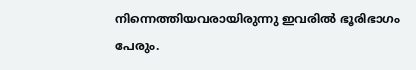നിന്നെത്തിയവരായിരുന്നു ഇവരില്‍ ഭൂരിഭാഗം പേരും.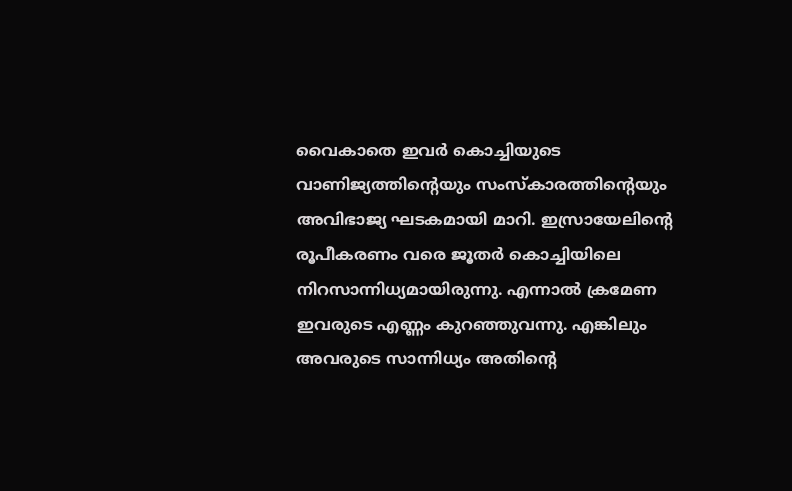വൈകാതെ ഇവര്‍ കൊച്ചിയുടെ വാണിജ്യത്തിന്റെയും സംസ്‌കാരത്തിന്റെയും അവിഭാജ്യ ഘടകമായി മാറി. ഇസ്രായേലിന്റെ രൂപീകരണം വരെ ജൂതര്‍ കൊച്ചിയിലെ നിറസാന്നിധ്യമായിരുന്നു. എന്നാല്‍ ക്രമേണ ഇവരുടെ എണ്ണം കുറഞ്ഞുവന്നു. എങ്കിലും അവരുടെ സാന്നിധ്യം അതിന്റെ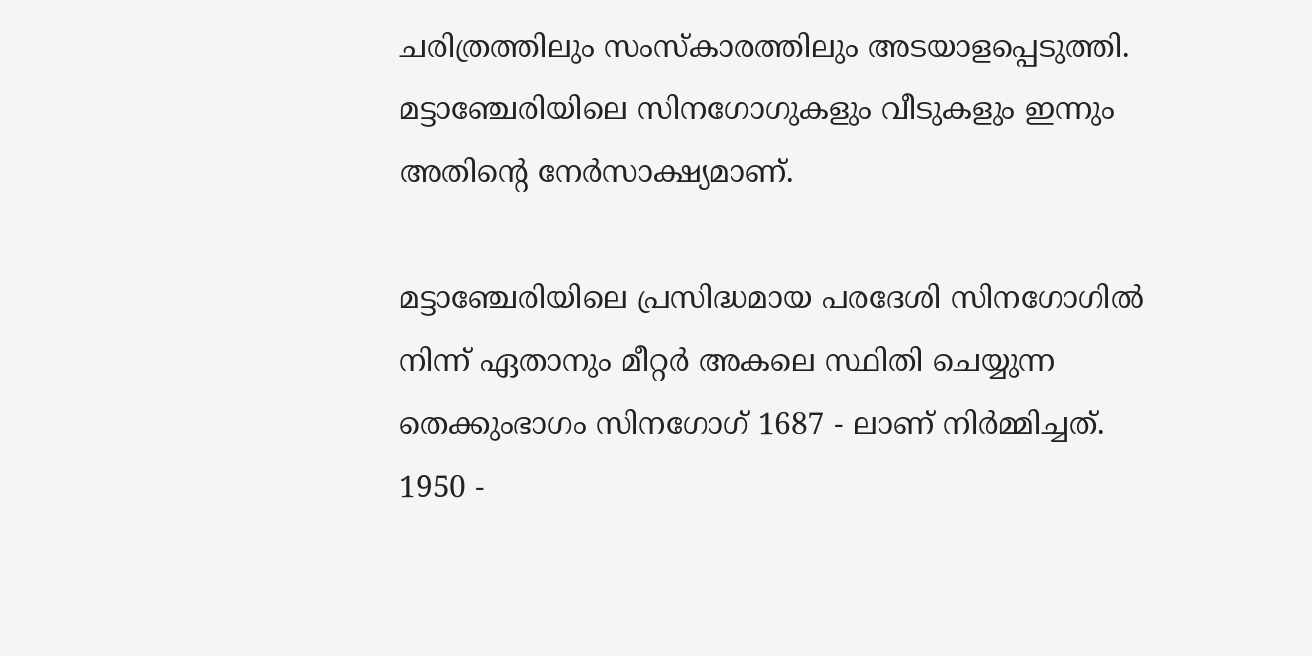ചരിത്രത്തിലും സംസ്‌കാരത്തിലും അടയാളപ്പെടുത്തി. മട്ടാഞ്ചേരിയിലെ സിനഗോഗുകളും വീടുകളും ഇന്നും അതിന്റെ നേര്‍സാക്ഷ്യമാണ്.

മട്ടാഞ്ചേരിയിലെ പ്രസിദ്ധമായ പരദേശി സിനഗോഗില്‍ നിന്ന് ഏതാനും മീറ്റര്‍ അകലെ സ്ഥിതി ചെയ്യുന്ന തെക്കുംഭാഗം സിനഗോഗ് 1687 - ലാണ് നിര്‍മ്മിച്ചത്. 1950 -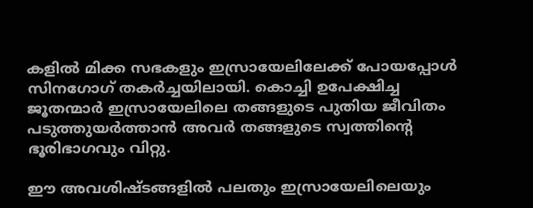കളില്‍ മിക്ക സഭകളും ഇസ്രായേലിലേക്ക് പോയപ്പോള്‍ സിനഗോഗ് തകര്‍ച്ചയിലായി. കൊച്ചി ഉപേക്ഷിച്ച ജൂതന്മാര്‍ ഇസ്രായേലിലെ തങ്ങളുടെ പുതിയ ജീവിതം പടുത്തുയര്‍ത്താന്‍ അവര്‍ തങ്ങളുടെ സ്വത്തിന്റെ ഭൂരിഭാഗവും വിറ്റു.

ഈ അവശിഷ്ടങ്ങളില്‍ പലതും ഇസ്രായേലിലെയും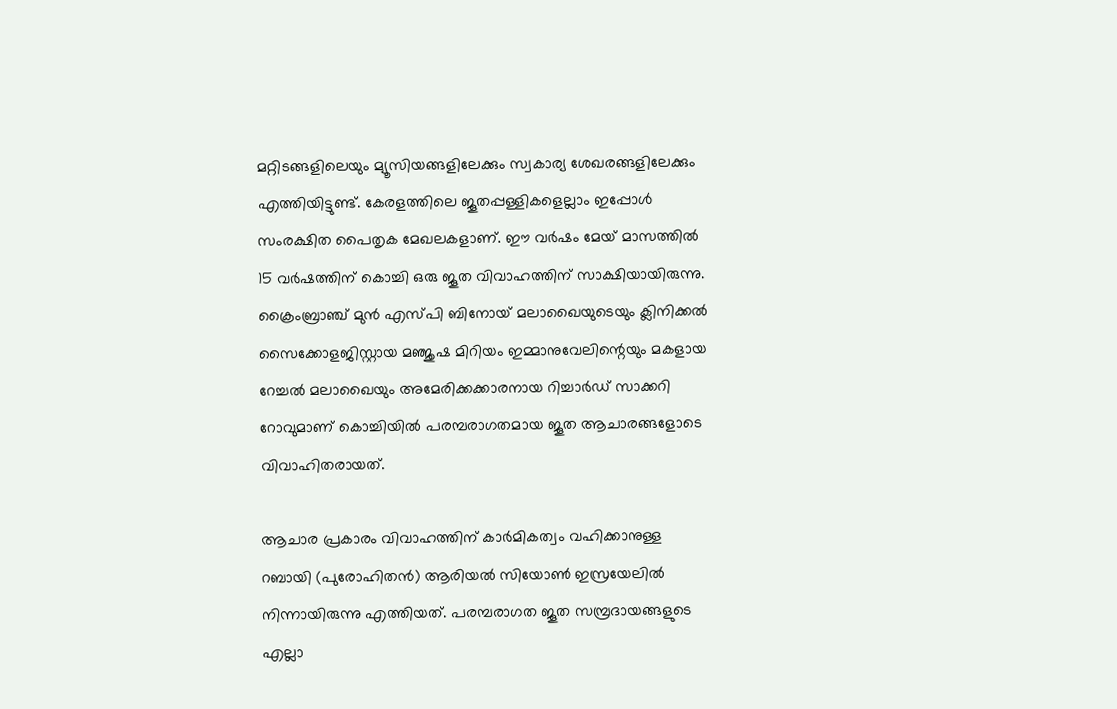മറ്റിടങ്ങളിലെയും മ്യൂസിയങ്ങളിലേക്കും സ്വകാര്യ ശേഖരങ്ങളിലേക്കും എത്തിയിട്ടുണ്ട്. കേരളത്തിലെ ജൂതപ്പള്ളികളെല്ലാം ഇപ്പോള്‍ സംരക്ഷിത പൈതൃക മേഖലകളാണ്. ഈ വര്‍ഷം മേയ് മാസത്തില്‍ 15 വര്‍ഷത്തിന് കൊച്ചി ഒരു ജൂത വിവാഹത്തിന് സാക്ഷിയായിരുന്നു. ക്രൈംബ്രാഞ്ച് മുന്‍ എസ്പി ബിനോയ് മലാഖൈയുടെയും ക്ലിനിക്കല്‍ സൈക്കോളജിസ്റ്റായ മഞ്ജുഷ മിറിയം ഇമ്മാനുവേലിന്റെയും മകളായ റേച്ചല്‍ മലാഖൈയും അമേരിക്കക്കാരനായ റിച്ചാര്‍ഡ് സാക്കറി റോവുമാണ് കൊച്ചിയില്‍ പരമ്പരാഗതമായ ജൂത ആചാരങ്ങളോടെ വിവാഹിതരായത്.

ആചാര പ്രകാരം വിവാഹത്തിന് കാര്‍മികത്വം വഹിക്കാനുള്ള റബായി (പുരോഹിതന്‍) ആരിയല്‍ സിയോണ്‍ ഇസ്രയേലില്‍ നിന്നായിരുന്നു എത്തിയത്. പരമ്പരാഗത ജൂത സമ്പ്രദായങ്ങളുടെ എല്ലാ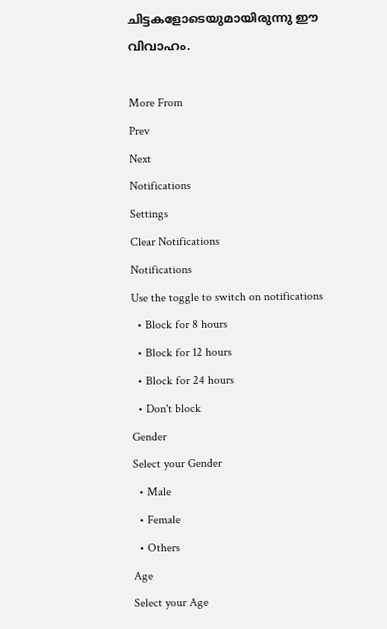ചിട്ടകളോടെയുമായിരുന്നു ഈ വിവാഹം.

More From
Prev
Next
Notifications
Settings
Clear Notifications
Notifications
Use the toggle to switch on notifications
  • Block for 8 hours
  • Block for 12 hours
  • Block for 24 hours
  • Don't block
Gender
Select your Gender
  • Male
  • Female
  • Others
Age
Select your Age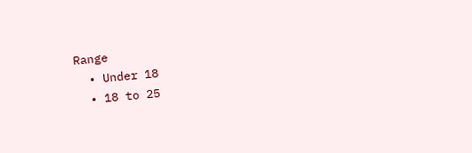Range
  • Under 18
  • 18 to 25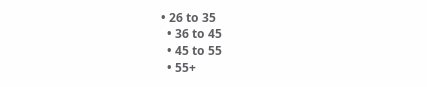• 26 to 35
  • 36 to 45
  • 45 to 55
  • 55+